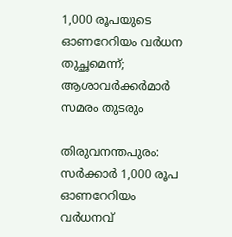1,000 രൂപയുടെ ഓണറേറിയം വര്‍ധന തുച്ഛമെന്ന്; ആശാവര്‍ക്കര്‍മാര്‍ സമരം തുടരും

തിരുവനന്തപുരം: സര്‍ക്കാര്‍ 1,000 രൂപ ഓണറേറിയം വര്‍ധനവ്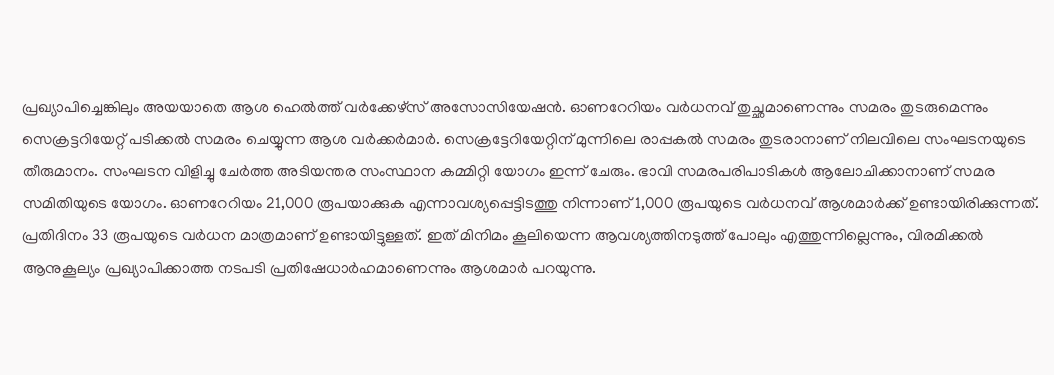പ്രഖ്യാപിച്ചെങ്കിലും അയയാതെ ആശ ഹെല്‍ത്ത് വര്‍ക്കേഴ്‌സ് അസോസിയേഷന്‍. ഓണറേറിയം വര്‍ധനവ് തുച്ഛമാണെന്നും സമരം തുടരുമെന്നും സെക്രട്ടറിയേറ്റ് പടിക്കല്‍ സമരം ചെയ്യുന്ന ആശ വര്‍ക്കര്‍മാര്‍. സെക്രട്ടേറിയേറ്റിന് മുന്നിലെ രാപ്പകല്‍ സമരം തുടരാനാണ് നിലവിലെ സംഘടനയുടെ തീരുമാനം. സംഘടന വിളിച്ചു ചേര്‍ത്ത അടിയന്തര സംസ്ഥാന കമ്മിറ്റി യോഗം ഇന്ന് ചേരും. ഭാവി സമരപരിപാടികള്‍ ആലോചിക്കാനാണ് സമര സമിതിയുടെ യോഗം. ഓണറേറിയം 21,000 രൂപയാക്കുക എന്നാവശ്യപ്പെട്ടിടത്തു നിന്നാണ് 1,000 രൂപയുടെ വര്‍ധനവ് ആശമാര്‍ക്ക് ഉണ്ടായിരിക്കുന്നത്. പ്രതിദിനം 33 രൂപയുടെ വര്‍ധന മാത്രമാണ് ഉണ്ടായിട്ടുള്ളത്. ഇത് മിനിമം കൂലിയെന്ന ആവശ്യത്തിനടുത്ത് പോലും എത്തുന്നില്ലെന്നും, വിരമിക്കല്‍ ആനുകൂല്യം പ്രഖ്യാപിക്കാത്ത നടപടി പ്രതിഷേധാര്‍ഹമാണെന്നും ആശമാര്‍ പറയുന്നു.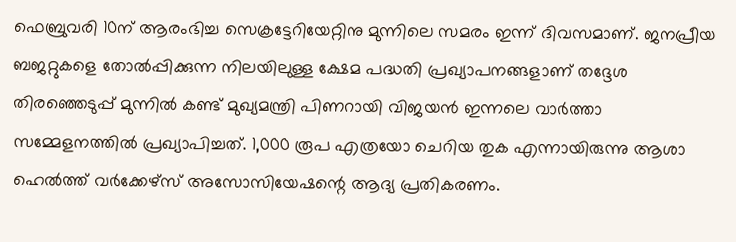ഫെബ്രുവരി 10ന് ആരംഭിച്ച സെക്രട്ടേറിയേറ്റിനു മുന്നിലെ സമരം ഇന്ന് ദിവസമാണ്. ജനപ്രീയ ബജറ്റുകളെ തോല്‍പ്പിക്കുന്ന നിലയിലുള്ള ക്ഷേമ പദ്ധതി പ്രഖ്യാപനങ്ങളാണ് തദ്ദേശ തിരഞ്ഞെടുപ്പ് മുന്നില്‍ കണ്ട് മുഖ്യമന്ത്രി പിണറായി വിജയന്‍ ഇന്നലെ വാര്‍ത്താ സമ്മേളനത്തില്‍ പ്രഖ്യാപിച്ചത്. 1,000 രൂപ എത്രയോ ചെറിയ തുക എന്നായിരുന്നു ആശാ ഹെല്‍ത്ത് വര്‍ക്കേഴ്‌സ് അസോസിയേഷന്റെ ആദ്യ പ്രതികരണം.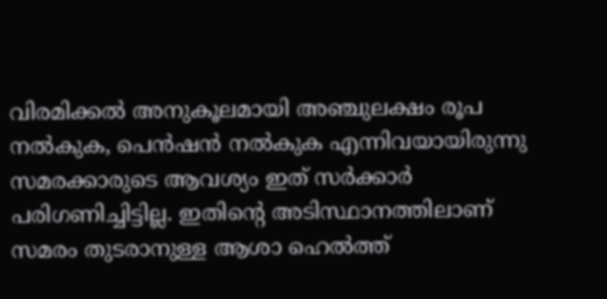വിരമിക്കല്‍ അനുകൂലമായി അഞ്ചുലക്ഷം രൂപ നല്‍കുക, പെന്‍ഷന്‍ നല്‍കുക എന്നിവയായിരുന്നു സമരക്കാരുടെ ആവശ്യം ഇത് സര്‍ക്കാര്‍ പരിഗണിച്ചിട്ടില്ല. ഇതിന്റെ അടിസ്ഥാനത്തിലാണ് സമരം തുടരാനുള്ള ആശാ ഹെല്‍ത്ത്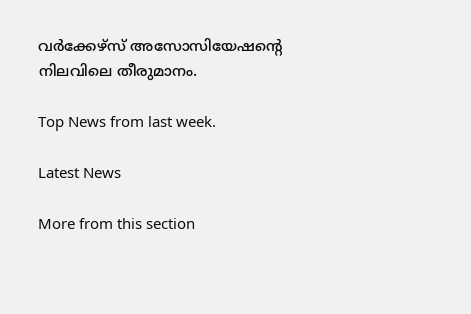വര്‍ക്കേഴ്‌സ് അസോസിയേഷന്റെ നിലവിലെ തീരുമാനം.

Top News from last week.

Latest News

More from this section